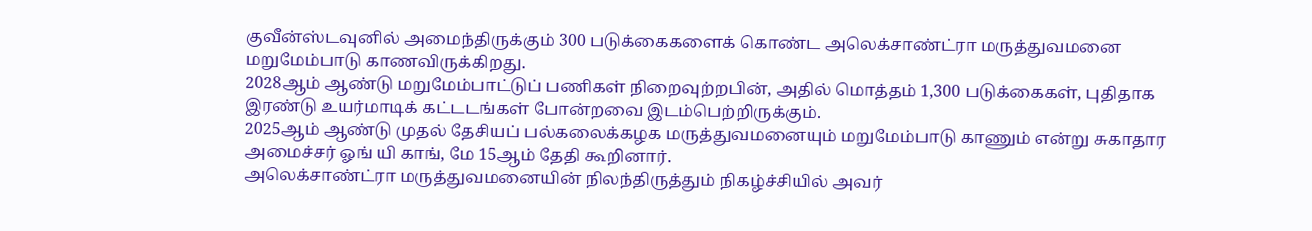குவீன்ஸ்டவுனில் அமைந்திருக்கும் 300 படுக்கைகளைக் கொண்ட அலெக்சாண்ட்ரா மருத்துவமனை மறுமேம்பாடு காணவிருக்கிறது.
2028ஆம் ஆண்டு மறுமேம்பாட்டுப் பணிகள் நிறைவுற்றபின், அதில் மொத்தம் 1,300 படுக்கைகள், புதிதாக இரண்டு உயர்மாடிக் கட்டடங்கள் போன்றவை இடம்பெற்றிருக்கும்.
2025ஆம் ஆண்டு முதல் தேசியப் பல்கலைக்கழக மருத்துவமனையும் மறுமேம்பாடு காணும் என்று சுகாதார அமைச்சர் ஓங் யி காங், மே 15ஆம் தேதி கூறினார்.
அலெக்சாண்ட்ரா மருத்துவமனையின் நிலந்திருத்தும் நிகழ்ச்சியில் அவர்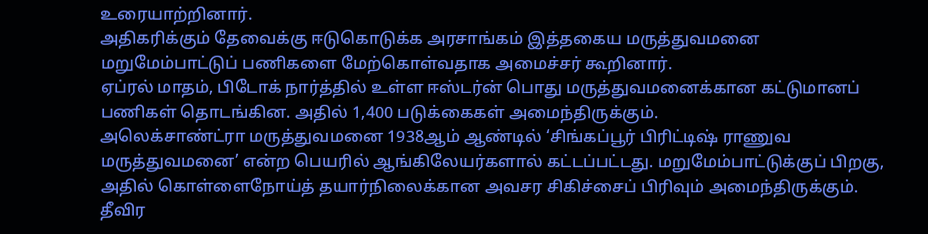உரையாற்றினார்.
அதிகரிக்கும் தேவைக்கு ஈடுகொடுக்க அரசாங்கம் இத்தகைய மருத்துவமனை மறுமேம்பாட்டுப் பணிகளை மேற்கொள்வதாக அமைச்சர் கூறினார்.
ஏப்ரல் மாதம், பிடோக் நார்த்தில் உள்ள ஈஸ்டர்ன் பொது மருத்துவமனைக்கான கட்டுமானப் பணிகள் தொடங்கின. அதில் 1,400 படுக்கைகள் அமைந்திருக்கும்.
அலெக்சாண்ட்ரா மருத்துவமனை 1938ஆம் ஆண்டில் ‘சிங்கப்பூர் பிரிட்டிஷ் ராணுவ மருத்துவமனை’ என்ற பெயரில் ஆங்கிலேயர்களால் கட்டப்பட்டது. மறுமேம்பாட்டுக்குப் பிறகு, அதில் கொள்ளைநோய்த் தயார்நிலைக்கான அவசர சிகிச்சைப் பிரிவும் அமைந்திருக்கும். தீவிர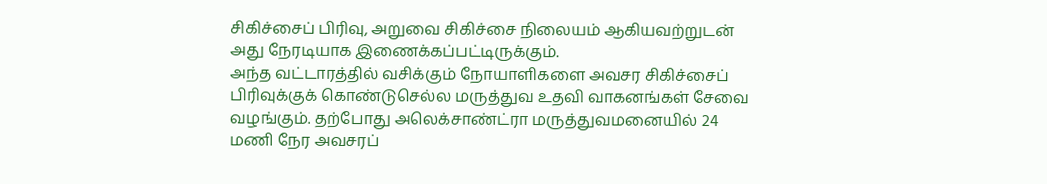சிகிச்சைப் பிரிவு, அறுவை சிகிச்சை நிலையம் ஆகியவற்றுடன் அது நேரடியாக இணைக்கப்பட்டிருக்கும்.
அந்த வட்டாரத்தில் வசிக்கும் நோயாளிகளை அவசர சிகிச்சைப் பிரிவுக்குக் கொண்டுசெல்ல மருத்துவ உதவி வாகனங்கள் சேவை வழங்கும். தற்போது அலெக்சாண்ட்ரா மருத்துவமனையில் 24 மணி நேர அவசரப்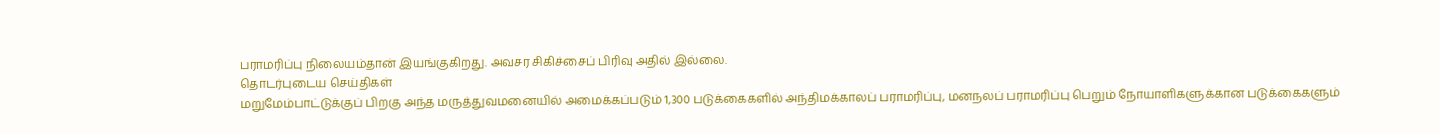பராமரிப்பு நிலையம்தான் இயங்குகிறது. அவசர சிகிச்சைப் பிரிவு அதில் இல்லை.
தொடர்புடைய செய்திகள்
மறுமேம்பாட்டுக்குப் பிறகு அந்த மருத்துவமனையில் அமைக்கப்படும் 1,300 படுக்கைகளில் அந்திமக்காலப் பராமரிப்பு, மனநலப் பராமரிப்பு பெறும் நோயாளிகளுக்கான படுக்கைகளும்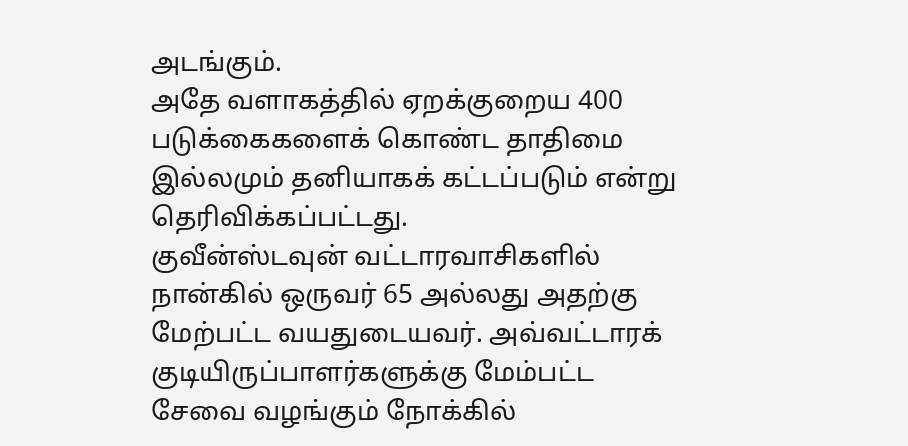அடங்கும்.
அதே வளாகத்தில் ஏறக்குறைய 400 படுக்கைகளைக் கொண்ட தாதிமை இல்லமும் தனியாகக் கட்டப்படும் என்று தெரிவிக்கப்பட்டது.
குவீன்ஸ்டவுன் வட்டாரவாசிகளில் நான்கில் ஒருவர் 65 அல்லது அதற்கு மேற்பட்ட வயதுடையவர். அவ்வட்டாரக் குடியிருப்பாளர்களுக்கு மேம்பட்ட சேவை வழங்கும் நோக்கில்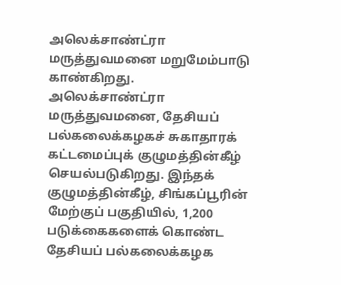அலெக்சாண்ட்ரா மருத்துவமனை மறுமேம்பாடு காண்கிறது.
அலெக்சாண்ட்ரா மருத்துவமனை, தேசியப் பல்கலைக்கழகச் சுகாதாரக் கட்டமைப்புக் குழுமத்தின்கீழ் செயல்படுகிறது. இந்தக் குழுமத்தின்கீழ், சிங்கப்பூரின் மேற்குப் பகுதியில், 1,200 படுக்கைகளைக் கொண்ட தேசியப் பல்கலைக்கழக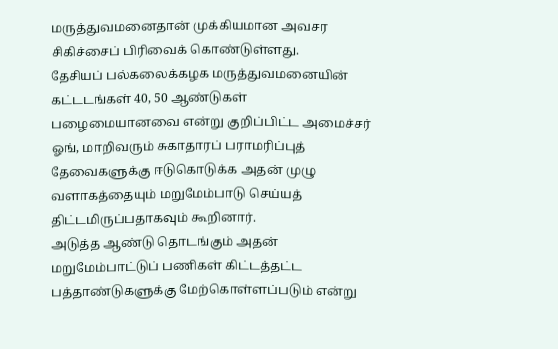மருத்துவமனைதான் முக்கியமான அவசர சிகிச்சைப் பிரிவைக் கொண்டுள்ளது.
தேசியப் பல்கலைக்கழக மருத்துவமனையின் கட்டடங்கள் 40, 50 ஆண்டுகள் பழைமையானவை என்று குறிப்பிட்ட அமைச்சர் ஓங், மாறிவரும் சுகாதாரப் பராமரிப்புத் தேவைகளுக்கு ஈடுகொடுக்க அதன் முழு வளாகத்தையும் மறுமேம்பாடு செய்யத் திட்டமிருப்பதாகவும் கூறினார்.
அடுத்த ஆண்டு தொடங்கும் அதன் மறுமேம்பாட்டுப் பணிகள் கிட்டத்தட்ட பத்தாண்டுகளுக்கு மேற்கொள்ளப்படும் என்று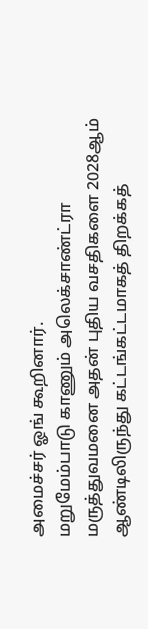அமைச்சர் ஓங் கூறினார்.
மறுமேம்பாடு காணும் அலெக்சாண்ட்ரா மருத்துவமனை அதன் புதிய வசதிகளை 2028ஆம் ஆண்டிலிருந்து கட்டங்கட்டமாகத் திறக்கத்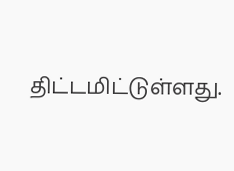திட்டமிட்டுள்ளது.